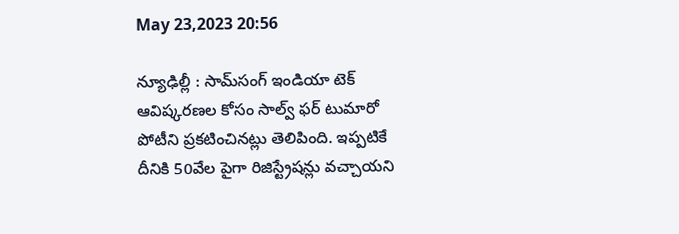May 23,2023 20:56

న్యూఢిల్లీ : సామ్‌సంగ్‌ ఇండియా టెక్‌ ఆవిష్కరణల కోసం సాల్వ్‌ ఫర్‌ టుమారో పోటీని ప్రకటించినట్లు తెలిపింది. ఇప్పటికే దీనికి 50వేల పైగా రిజిస్ట్రేషన్లు వచ్చాయని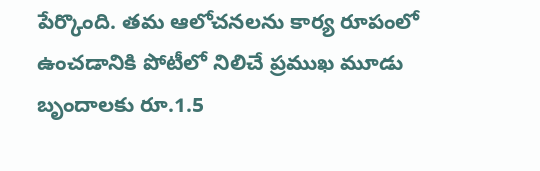పేర్కొంది. తమ ఆలోచనలను కార్య రూపంలో ఉంచడానికి పోటీలో నిలిచే ప్రముఖ మూడు బృందాలకు రూ.1.5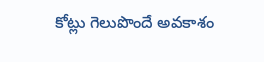కోట్లు గెలుపొందే అవకాశం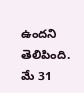ఉందని తెలిపింది. మే 31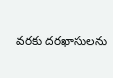వరకు దరఖాసులను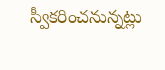స్వీకరించనున్నట్లు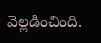వెల్లడించింది.